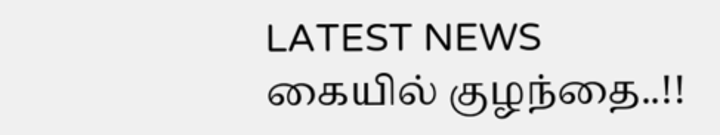LATEST NEWS
கையில் குழந்தை..!!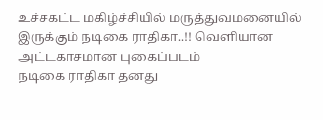உச்சகட்ட மகிழ்ச்சியில் மருத்துவமனையில் இருக்கும் நடிகை ராதிகா..!! வெளியான அட்டகாசமான புகைப்படம்
நடிகை ராதிகா தனது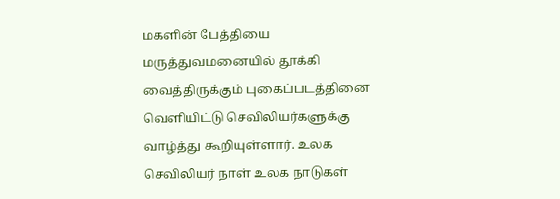மகளின் பேத்தியை மருத்துவமனையில் தூக்கி வைத்திருக்கும் புகைப்படத்தினை வெளியிட்டு செவிலியர்களுக்கு வாழ்த்து கூறியுள்ளார். உலக செவிலியர் நாள் உலக நாடுகள்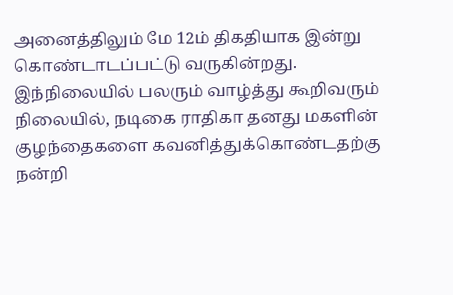அனைத்திலும் மே 12ம் திகதியாக இன்று கொண்டாடப்பட்டு வருகின்றது. இந்நிலையில் பலரும் வாழ்த்து கூறிவரும் நிலையில், நடிகை ராதிகா தனது மகளின் குழந்தைகளை கவனித்துக்கொண்டதற்கு நன்றி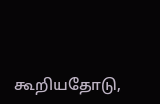கூறியதோடு,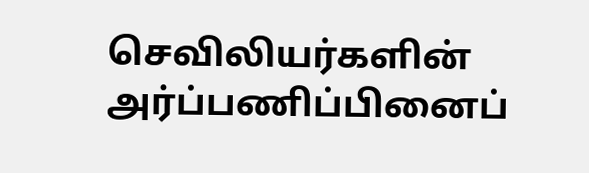செவிலியர்களின் அர்ப்பணிப்பினைப்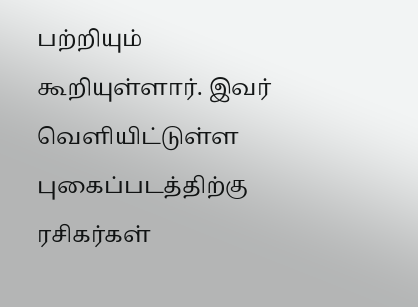பற்றியும் கூறியுள்ளார். இவர் வெளியிட்டுள்ள புகைப்படத்திற்கு ரசிகர்கள்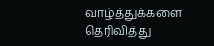வாழ்த்துக்களை தெரிவித்து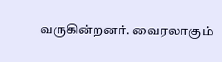வருகின்றனர். வைரலாகும்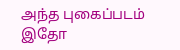அந்த புகைப்படம் இதோ